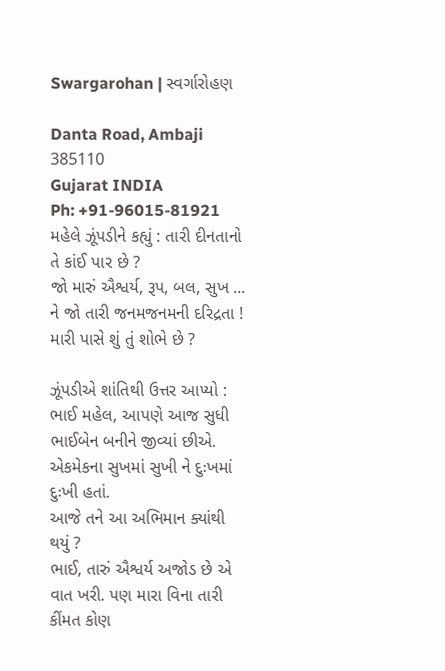Swargarohan | સ્વર્ગારોહણ

Danta Road, Ambaji 385110
Gujarat INDIA
Ph: +91-96015-81921
મહેલે ઝૂંપડીને કહ્યું : તારી દીનતાનો તે કાંઈ પાર છે ?
જો મારું ઐશ્વર્ય, રૂપ, બલ, સુખ ... ને જો તારી જનમજનમની દરિદ્રતા !
મારી પાસે શું તું શોભે છે ?

ઝૂંપડીએ શાંતિથી ઉત્તર આપ્યો :
ભાઈ મહેલ, આપણે આજ સુધી ભાઈબેન બનીને જીવ્યાં છીએ.
એકમેકના સુખમાં સુખી ને દુઃખમાં દુઃખી હતાં.
આજે તને આ અભિમાન ક્યાંથી થયું ?
ભાઈ, તારું ઐશ્વર્ય અજોડ છે એ વાત ખરી. પણ મારા વિના તારી કીંમત કોણ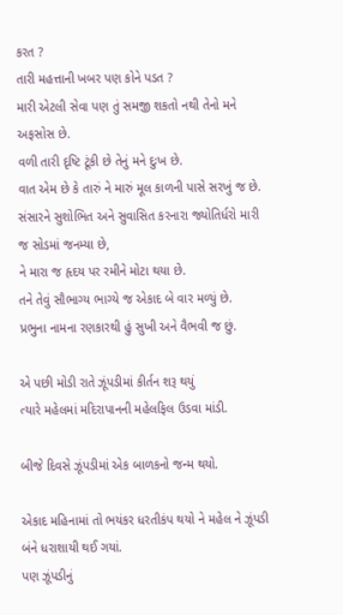કરત ?
તારી મહત્તાની ખબર પણ કોને પડત ?
મારી એટલી સેવા પણ તું સમજી શકતો નથી તેનો મને અફસોસ છે.
વળી તારી દૃષ્ટિ ટૂંકી છે તેનું મને દુઃખ છે.
વાત એમ છે કે તારું ને મારું મૂલ કાળની પાસે સરખું જ છે.
સંસારને સુશોભિત અને સુવાસિત કરનારા જ્યોતિર્ધરો મારી જ સોડમાં જનમ્યા છે,
ને મારા જ હૃદય પર રમીને મોટા થયા છે.
તને તેવું સૌભાગ્ય ભાગ્યે જ એકાદ બે વાર મળ્યું છે.
પ્રભુના નામના રણકારથી હું સુખી અને વૈભવી જ છું.

એ પછી મોડી રાતે ઝૂંપડીમાં કીર્તન શરૂ થયું
ત્યારે મહેલમાં મદિરાપાનની મહેલફિલ ઉડવા માંડી.

બીજે દિવસે ઝૂંપડીમાં એક બાળકનો જન્મ થયો.

એકાદ મહિનામાં તો ભયંકર ધરતીકંપ થયો ને મહેલ ને ઝૂંપડી બંને ધરાશાયી થઈ ગયાં.
પણ ઝૂંપડીનું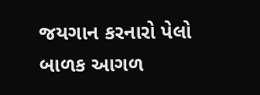જયગાન કરનારો પેલો બાળક આગળ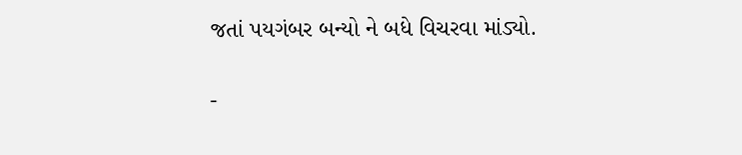જતાં પયગંબર બન્યો ને બધે વિચરવા માંડ્યો.

-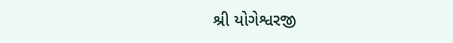શ્રી યોગેશ્વરજી